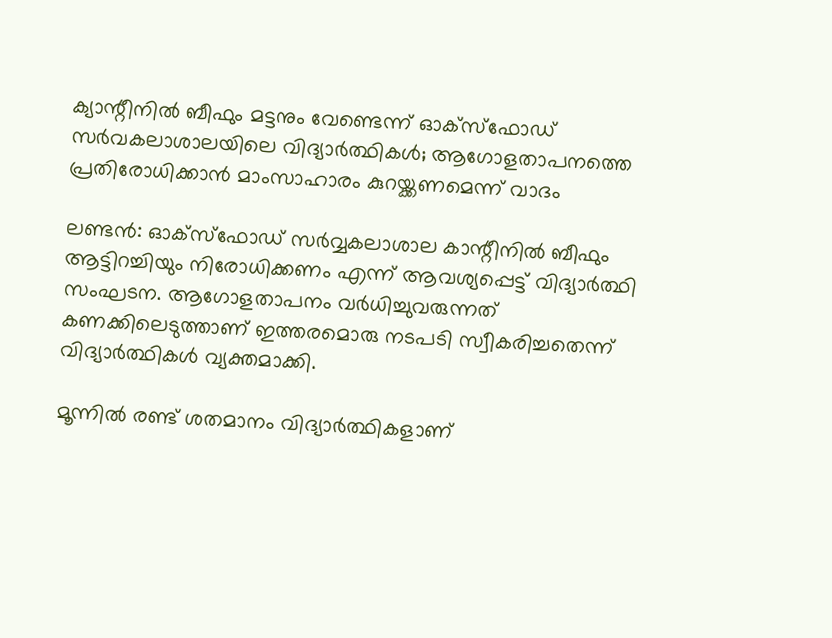ക്യാന്റീനിൽ ബീഫും മട്ടനും വേണ്ടെന്ന് ഓക്സ്ഫോഡ് സർവകലാശാലയിലെ വിദ്യാർത്ഥികൾ; ആഗോളതാപനത്തെ പ്രതിരോധിക്കാൻ മാംസാഹാരം കുറയ്ക്കണമെന്ന് വാദം

ലണ്ടന്‍: ഓക്സ്ഫോഡ് സര്‍വ്വകലാശാല കാന്റീനില്‍ ബീഫും ആട്ടിറച്ചിയും നിരോധിക്കണം എന്ന് ആവശ്യപ്പെട്ട് വിദ്യാര്‍ത്ഥി സംഘടന. ആഗോളതാപനം വര്‍ധിച്ചുവരുന്നത് കണക്കിലെടുത്താണ് ഇത്തരമൊരു നടപടി സ്വീകരിച്ചതെന്ന് വിദ്യാര്‍ത്ഥികള്‍ വ്യക്തമാക്കി.

മൂന്നില്‍ രണ്ട് ശതമാനം വിദ്യാര്‍ത്ഥികളാണ്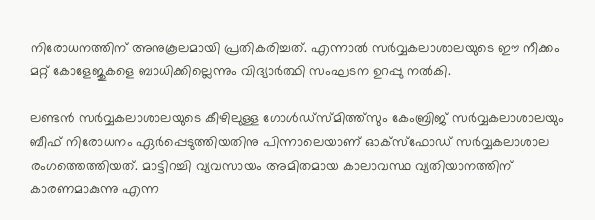നിരോധനത്തിന് അനുകൂലമായി പ്രതികരിച്ചത്. എന്നാല്‍ സര്‍വ്വകലാശാലയുടെ ഈ നീക്കം മറ്റ് കോളേജുകളെ ബാധിക്കില്ലെന്നും വിദ്യാര്‍ത്ഥി സംഘടന ഉറപ്പു നല്‍കി.

ലണ്ടന്‍ സര്‍വ്വകലാശാലയുടെ കീഴിലുള്ള ഗോള്‍ഡ്‌സ്മിത്ത്‌സും കേംബ്രിജ് സര്‍വ്വകലാശാലയും ബീഫ് നിരോധനം ഏര്‍പ്പെടുത്തിയതിനു പിന്നാലെയാണ് ഓക്സ്ഫോഡ് സര്‍വ്വകലാശാല രംഗത്തെത്തിയത്. മാട്ടിറച്ചി വ്യവസായം അമിതമായ കാലാവസ്ഥ വ്യതിയാനത്തിന് കാരണമാകുന്നു എന്ന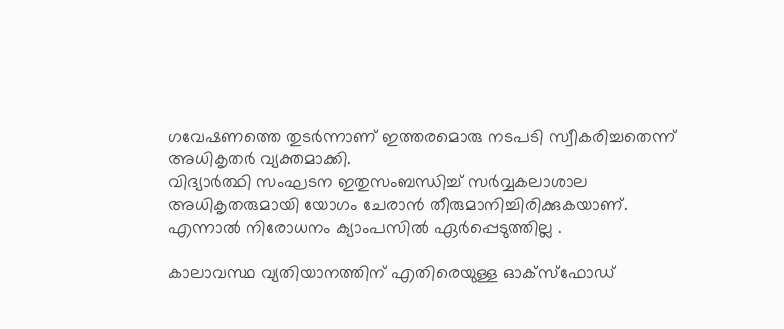ഗവേഷണത്തെ തുടര്‍ന്നാണ് ഇത്തരമൊരു നടപടി സ്വീകരിച്ചതെന്ന് അധികൃതര്‍ വ്യക്തമാക്കി.
വിദ്യാര്‍ത്ഥി സംഘടന ഇതുസംബന്ധിച്ച്‌ സര്‍വ്വകലാശാല അധികൃതരുമായി യോഗം ചേരാന്‍ തീരുമാനിച്ചിരിക്കുകയാണ്. എന്നാല്‍ നിരോധനം ക്യാംപസില്‍ ഏര്‍പ്പെടുത്തില്ല .

കാലാവസ്ഥ വ്യതിയാനത്തിന് എതിരെയുള്ള ഓക്സ്ഫോഡ്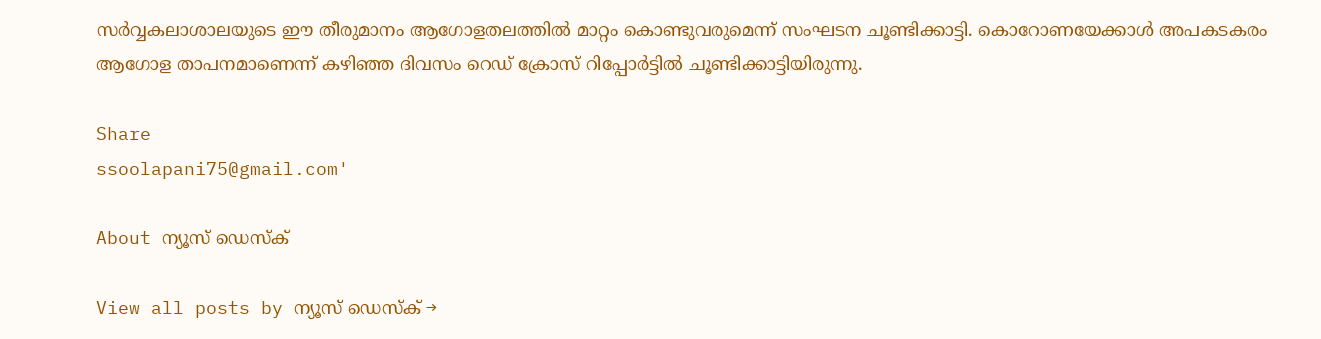സര്‍വ്വകലാശാലയുടെ ഈ തീരുമാനം ആഗോളതലത്തില്‍ മാറ്റം കൊണ്ടുവരുമെന്ന് സംഘടന ചൂണ്ടിക്കാട്ടി. കൊറോണയേക്കാള്‍ അപകടകരം ആഗോള താപനമാണെന്ന് കഴിഞ്ഞ ദിവസം റെഡ് ക്രോസ് റിപ്പോര്‍ട്ടില്‍ ചൂണ്ടിക്കാട്ടിയിരുന്നു.

Share
ssoolapani75@gmail.com'

About ന്യൂസ് ഡെസ്ക്

View all posts by ന്യൂസ് ഡെസ്ക് →